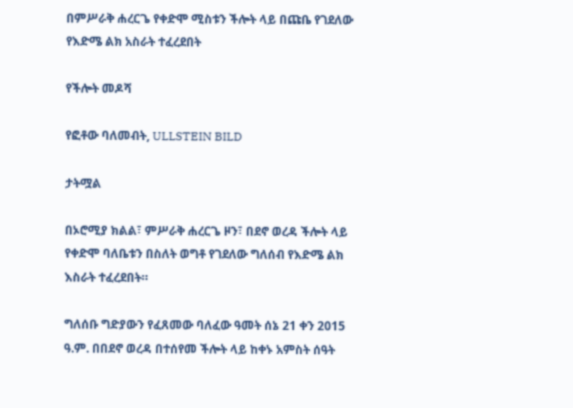በምሥራቅ ሐረርጌ የቀድሞ ሚስቱን ችሎት ላይ በጩቤ የገደለው የእድሜ ልክ አስራት ተፈረደበት

የችሎት መዶሻ

የፎቶው ባለመብት, ULLSTEIN BILD

ታትሟል

በኦሮሚያ ክልል፣ ምሥራቅ ሐረርጌ ዞን፣ በደኖ ወረዳ ችሎት ላይ የቀድሞ ባለቤቱን በስለት ወግቶ የገደለው ግለሰብ የእድሜ ልክ እስራት ተፈረደበት።

ግለሰቡ ግድያውን የፈጸመው ባለፈው ዓመት ሰኔ 21 ቀን 2015 ዓ.ም. በበደኖ ወረዳ በተሰየመ ችሎት ላይ ከቀኑ አምስት ሰዓት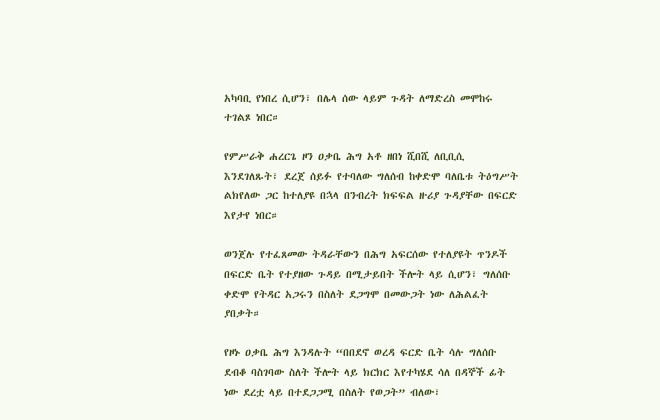አካባቢ የነበረ ሲሆን፣ በሌላ ሰው ላይም ጉዳት ለማድረስ መሞከሩ ተገልጾ ነበር።

የምሥራቅ ሐረርጌ ዞን ዐቃቤ ሕግ አቶ ዘበነ ሺበሺ ለቢቢሲ እንደገለጹት፣ ደረጀ ሰይፉ የተባለው ግለሰብ ከቀድሞ ባለቤቱ ትዕግሥት ልክየለው ጋር ከተለያዩ በኋላ በንብረት ክፍፍል ዙሪያ ጉዳያቸው በፍርድ እየታየ ነበር።

ወንጀሉ የተፈጸመው ትዳራቸውን በሕግ አፍርሰው የተለያዩት ጥንዶች በፍርድ ቤት የተያዘው ጉዳይ በሚታይበት ችሎት ላይ ሲሆን፣ ግለሰቡ ቀድሞ የትዳር አጋሩን በስለት ደጋግሞ በመውጋት ነው ለሕልፈት ያበቃት።

የዞኑ ዐቃቤ ሕግ እንዳሉት “በበደኖ ወረዳ ፍርድ ቤት ሳሉ ግለሰቡ ደብቆ ባስገባው ስለት ችሎት ላይ ክርክር እየተካሄደ ሳለ በዳኞች ፊት ነው ደረቷ ላይ በተደጋጋሚ በስለት የወጋት” ብለው፣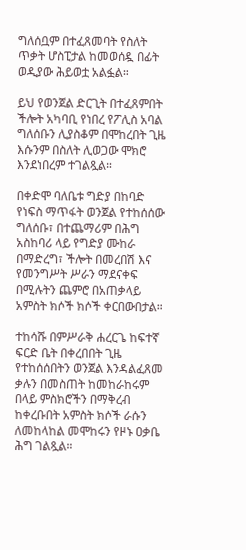ግለሰቧም በተፈጸመባት የስለት ጥቃት ሆስፒታል ከመወሰዷ በፊት ወዲያው ሕይወቷ አልፏል።

ይህ የወንጀል ድርጊት በተፈጸምበት ችሎት አካባቢ የነበረ የፖሊስ አባል ግለሰቡን ሊያስቆም በሞከረበት ጊዜ እሱንም በስለት ሊወጋው ሞክሮ እንደነበረም ተገልጿል።

በቀድሞ ባለቤቱ ግድያ በከባድ የነፍስ ማጥፋት ወንጀል የተከሰሰው ግለሰቡ፣ በተጨማሪም በሕግ አስከባሪ ላይ የግድያ ሙከራ በማድረግ፣ ችሎት በመረበሽ እና የመንግሥት ሥራን ማደናቀፍ በሚሉትን ጨምሮ በአጠቃላይ አምስት ክሶች ክሶች ቀርበውበታል።

ተከሳሹ በምሥራቅ ሐረርጌ ከፍተኛ ፍርድ ቤት በቀረበበት ጊዜ የተከሰሰበትን ወንጀል እንዳልፈጸመ ቃሉን በመስጠት ከመከራከሩም በላይ ምስክሮችን በማቅረብ ከቀረቡበት አምስት ክሶች ራሱን ለመከላከል መሞከሩን የዞኑ ዐቃቤ ሕግ ገልጿል።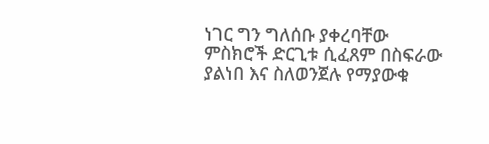ነገር ግን ግለሰቡ ያቀረባቸው ምስክሮች ድርጊቱ ሲፈጸም በስፍራው ያልነበ እና ስለወንጀሉ የማያውቁ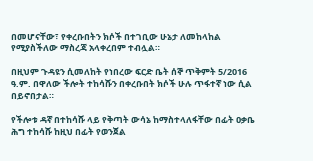በመሆናቸው፣ የቀረቡበትን ክሶች በተገቢው ሁኔታ ለመከላከል የሚያስችለው ማስረጃ አላቀረበም ተብሏል።

በዚህም ጉዳዩን ሲመለከት የነበረው ፍርድ ቤት ሰኞ ጥቅምት 5/2016 ዓ.ም. በዋለው ችሎት ተከሳሹን በቀረቡበት ክሶች ሁሉ ጥፋተኛ ነው ሲል በይኖበታል።

የችሎቱ ዳኛ በተከሳሹ ላይ የቅጣት ውሳኔ ከማስተላለፋቸው በፊት ዐቃቤ ሕግ ተከሳሹ ከዚህ በፊት የወንጀል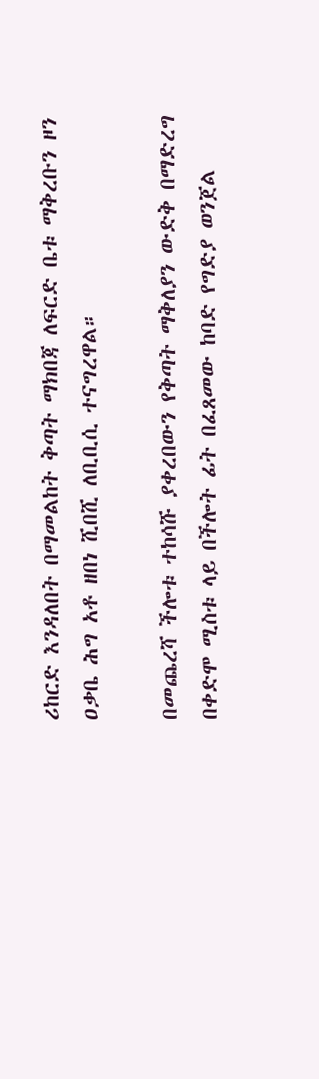ሪከርድ እንዳለበት በማመልከት ቅጣት ማክበጃ ለፍርድ ቤቱ ማቅረቡን ዞን ዐቃቤ ሕግ አቶ ዘበነ ሺበሺ ለቢቢሲ ተናግረዋል።

በመጨረሻ ችሎቱ ተከሳሹ ያቀረበውን የቅጣት ማቅለያን ውድቅ በማድረግ በቀድሞ ሚስቱ ላይ በችሎት ፊት በፈጸመው ከባድ የግድያ ወንጀል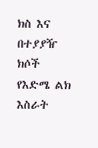ክስ እና በተያያዥ ክሶች የእድሜ ልክ እስራት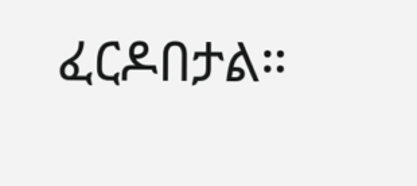ፈርዶበታል።